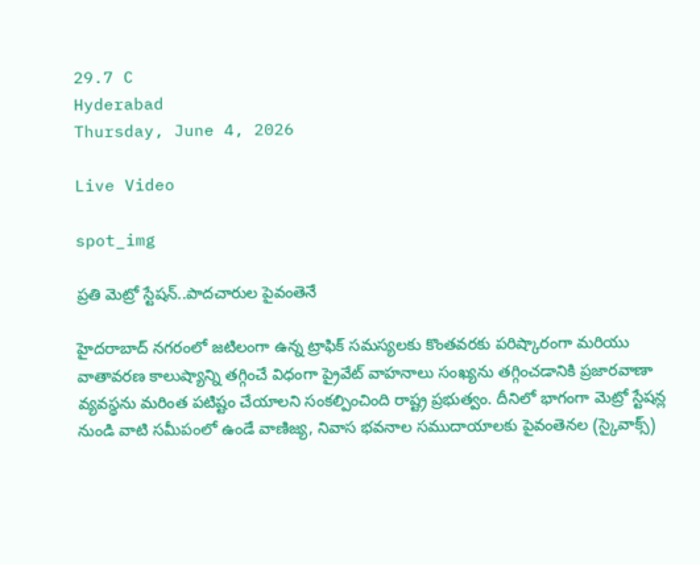29.7 C
Hyderabad
Thursday, June 4, 2026

Live Video

spot_img

ప్రతి మెట్రో స్టేషన్..పాదచారుల పైవంతెనే

హైదరాబాద్ నగరంలో జటిలంగా ఉన్న ట్రాఫిక్ సమస్యలకు కొంతవరకు పరిష్కారంగా మరియు వాతావరణ కాలుష్యాన్ని తగ్గించే విధంగా ప్రైవేట్ వాహనాలు సంఖ్యను తగ్గించడానికి ప్రజారవాణా వ్యవస్థను మరింత పటిష్టం చేయాలని సంకల్పించింది రాష్ట్ర ప్రభుత్వం. దీనిలో భాగంగా మెట్రో స్టేషన్ల నుండి వాటి సమీపంలో ఉండే వాణిజ్య, నివాస భవనాల సముదాయాలకు పైవంతెనల (స్కైవాక్స్)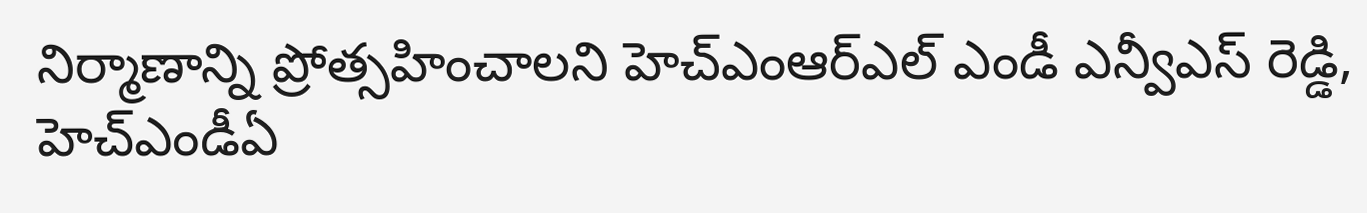నిర్మాణాన్ని ప్రోత్సహించాలని హెచ్ఎంఆర్ఎల్ ఎండీ ఎన్వీఎస్ రెడ్డి, హెచ్ఎండీఏ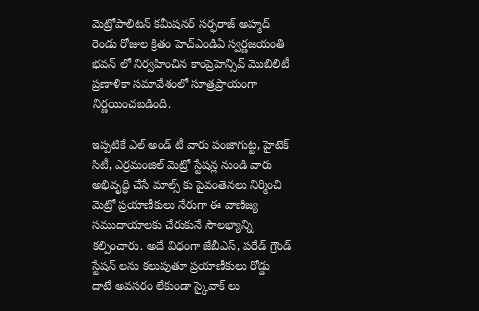మెట్రోపాలిటన్ కమీషనర్ సర్ఫరాజ్ అహ్మద్ రెండు రోజుల క్రితం హెచ్ఎండిఏ స్వర్ణజయంతి భవన్ లో నిర్వహించిన కాంప్రెహెన్సివ్ మొబిలిటీ ప్రణాళికా సమావేశంలో సూత్రప్రాయంగా నిర్ణయించబడింది.

ఇప్పటికే ఎల్ అండ్ టీ వారు పంజాగుట్ట, హైటెక్ సిటీ, ఎర్రమంజిల్ మెట్రో స్టేషన్ల నుండి వారు అభివృద్ధి చేసే మాల్స్ కు పైవంతెనలు నిర్మించి మెట్రో ప్రయాణీకులు నేరుగా ఈ వాణిజ్య సముదాయాలకు చేరుకునే సౌలభ్యాన్ని కల్పించారు. అదే విధంగా జేబీఎస్, పరేడ్ గ్రౌండ్ స్టేషన్ లను కలుపుతూ ప్రయాణీకులు రోడ్డు దాటే అవసరం లేకుండా స్కైవాక్ లు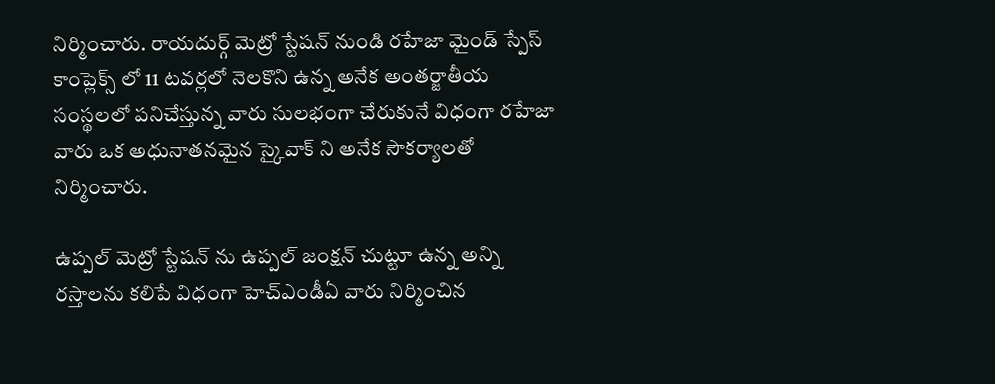నిర్మించారు. రాయదుర్గ్ మెట్రో స్టేషన్ నుండి రహేజా మైండ్ స్పేస్ కాంప్లెక్స్ లో 11 టవర్లలో నెలకొని ఉన్న అనేక అంతర్జాతీయ సంస్థలలో పనిచేస్తున్న వారు సులభంగా చేరుకునే విధంగా రహేజా వారు ఒక అధునాతనమైన స్కైవాక్ ని అనేక సౌకర్యాలతో నిర్మించారు.

ఉప్పల్ మెట్రో స్టేషన్ ను ఉప్పల్ జంక్షన్ చుట్టూ ఉన్న అన్ని రస్తాలను కలిపే విధంగా హెచ్ఎండీఏ వారు నిర్మించిన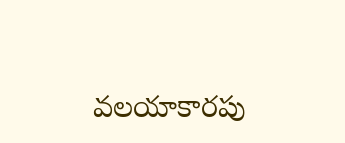వలయాకారపు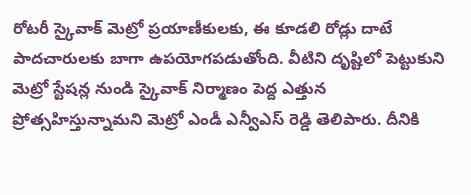రోటరీ స్కైవాక్ మెట్రో ప్రయాణీకులకు, ఈ కూడలి రోడ్లు దాటే పాదచారులకు బాగా ఉపయోగపడుతోంది. వీటిని దృష్టిలో పెట్టుకుని మెట్రో స్టేషన్ల నుండి స్కైవాక్ నిర్మాణం పెద్ద ఎత్తున ప్రోత్సహిస్తున్నామని మెట్రో ఎండీ ఎన్వీఎస్ రెడ్డి తెలిపారు. దీనికి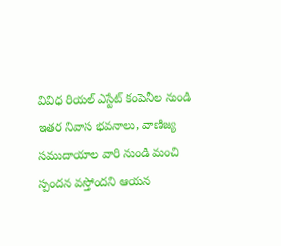వివిధ రియల్ ఎస్టేట్ కంపెనీల నుండి ఇతర నివాస భవనాలు, వాణిజ్య సముదాయాల వారి నుండి మంచి స్పందన వస్తోందని ఆయన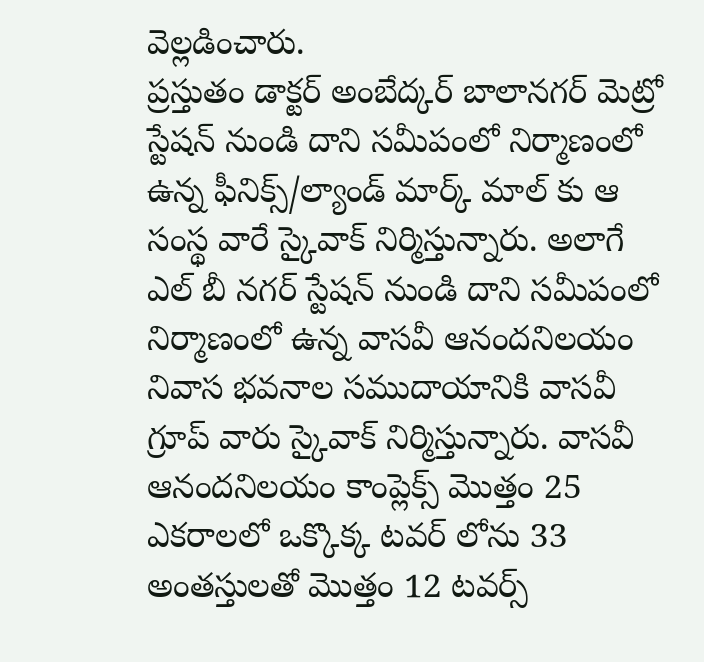వెల్లడించారు.
ప్రస్తుతం డాక్టర్ అంబేద్కర్ బాలానగర్ మెట్రో స్టేషన్ నుండి దాని సమీపంలో నిర్మాణంలో ఉన్న ఫీనిక్స్/ల్యాండ్ మార్క్ మాల్ కు ఆ సంస్థ వారే స్కైవాక్ నిర్మిస్తున్నారు. అలాగే ఎల్ బీ నగర్ స్టేషన్ నుండి దాని సమీపంలో నిర్మాణంలో ఉన్న వాసవీ ఆనందనిలయం నివాస భవనాల సముదాయానికి వాసవీ గ్రూప్ వారు స్కైవాక్ నిర్మిస్తున్నారు. వాసవీ ఆనందనిలయం కాంప్లెక్స్ మొత్తం 25 ఎకరాలలో ఒక్కొక్క టవర్ లోను 33 అంతస్తులతో మొత్తం 12 టవర్స్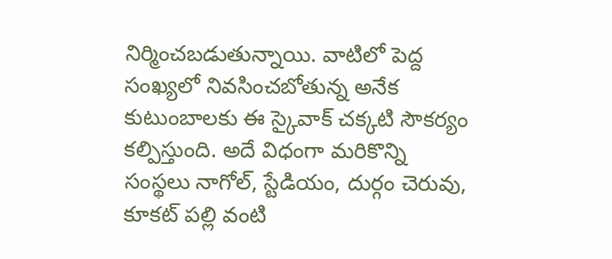నిర్మించబడుతున్నాయి. వాటిలో పెద్ద సంఖ్యలో నివసించబోతున్న అనేక కుటుంబాలకు ఈ స్కైవాక్ చక్కటి సౌకర్యం కల్పిస్తుంది. అదే విధంగా మరికొన్ని సంస్థలు నాగోల్, స్టేడియం, దుర్గం చెరువు, కూకట్ పల్లి వంటి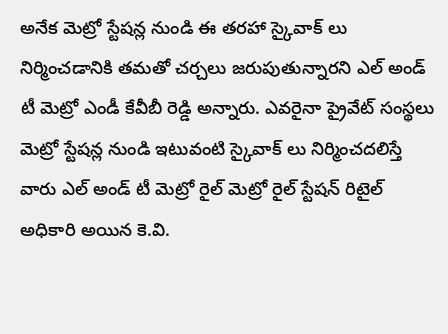అనేక మెట్రో స్టేషన్ల నుండి ఈ తరహా స్కైవాక్ లు నిర్మించడానికి తమతో చర్చలు జరుపుతున్నారని ఎల్ అండ్ టీ మెట్రో ఎండీ కేవీబీ రెడ్డి అన్నారు. ఎవరైనా ప్రైవేట్ సంస్థలు మెట్రో స్టేషన్ల నుండి ఇటువంటి స్కైవాక్ లు నిర్మించదలిస్తే వారు ఎల్ అండ్ టీ మెట్రో రైల్ మెట్రో రైల్ స్టేషన్ రిటైల్ అధికారి అయిన కె.వి.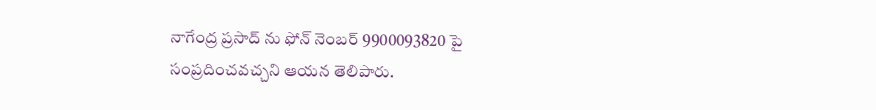నాగేంద్ర ప్రసాద్ ను ఫోన్ నెంబర్ 9900093820 పై సంప్రదించవచ్చని ఆయన తెలిపారు.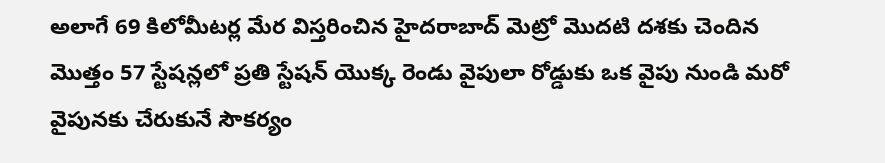అలాగే 69 కిలోమీటర్ల మేర విస్తరించిన హైదరాబాద్ మెట్రో మొదటి దశకు చెందిన మొత్తం 57 స్టేషన్లలో ప్రతి స్టేషన్ యొక్క రెండు వైపులా రోడ్డుకు ఒక వైపు నుండి మరో వైపునకు చేరుకునే సౌకర్యం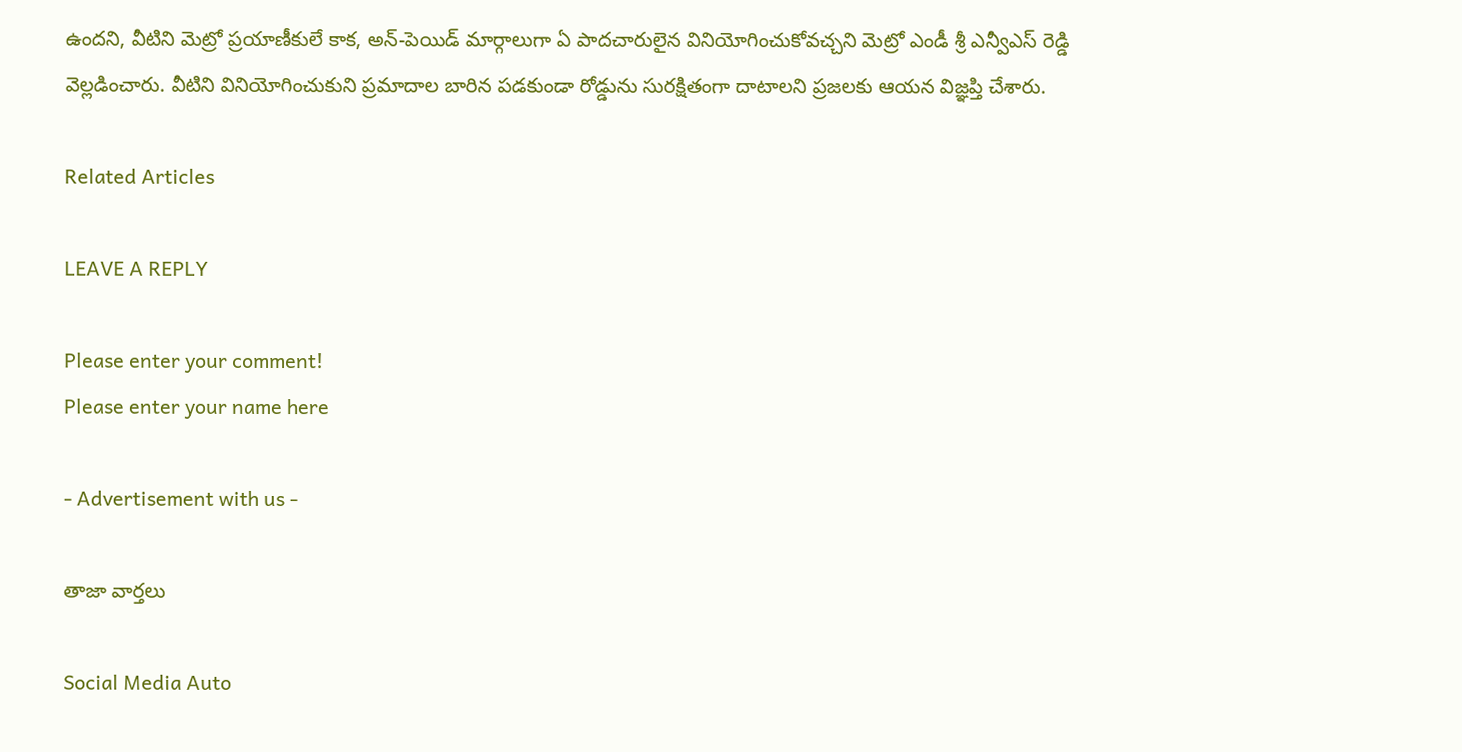ఉందని, వీటిని మెట్రో ప్రయాణీకులే కాక, అన్-పెయిడ్ మార్గాలుగా ఏ పాదచారులైన వినియోగించుకోవచ్చని మెట్రో ఎండీ శ్రీ ఎన్వీఎస్ రెడ్డి వెల్లడించారు. వీటిని వినియోగించుకుని ప్రమాదాల బారిన పడకుండా రోడ్డును సురక్షితంగా దాటాలని ప్రజలకు ఆయన విజ్ఞప్తి చేశారు.

Related Articles

LEAVE A REPLY

Please enter your comment!
Please enter your name here

- Advertisement with us -

తాజా వార్తలు

Social Media Auto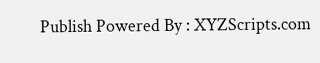Publish Powered By : XYZScripts.com